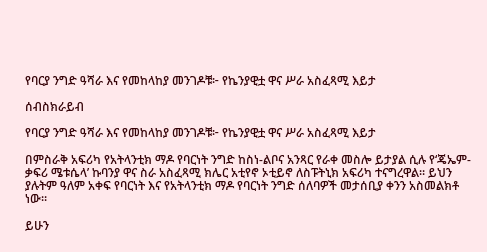የባርያ ንግድ ዓሻራ እና የመከላከያ መንገዶቹ፦ የኬንያዊቷ ዋና ሥራ አስፈጻሚ እይታ

ሰብስክራይብ

የባርያ ንግድ ዓሻራ እና የመከላከያ መንገዶቹ፦ የኬንያዊቷ ዋና ሥራ አስፈጻሚ እይታ

በምስራቅ አፍሪካ የአትላንቲክ ማዶ የባርነት ንግድ ከስነ-ልቦና አንጻር የራቀ መስሎ ይታያል ሲሉ የ‘ጄኤም-ቃፍሪ ሜቱሴላ’ ኩባንያ ዋና ስራ አስፈጻሚ ክሌር አቲየኖ ኦቲይኖ ለስፑትኒክ አፍሪካ ተናግረዋል። ይህን ያሉትም ዓለም አቀፍ የባርነት እና የአትላንቲክ ማዶ የባርነት ንግድ ሰለባዎች መታሰቢያ ቀንን አስመልክቶ ነው።

ይሁን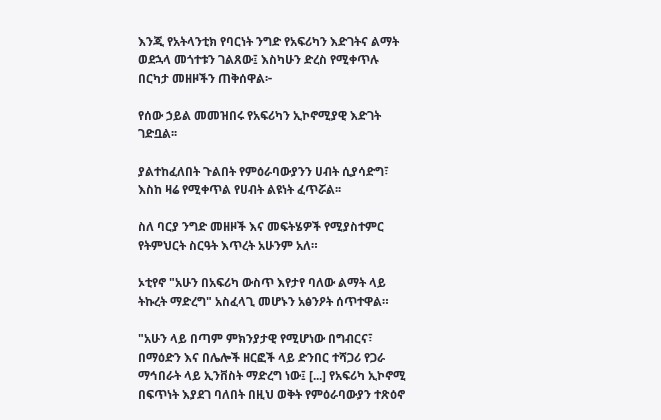እንጂ የአትላንቲክ የባርነት ንግድ የአፍሪካን እድገትና ልማት ወደኋላ መጎተቱን ገልጸው፤ እስካሁን ድረስ የሚቀጥሉ በርካታ መዘዞችን ጠቅሰዋል፦

የሰው ኃይል መመዝበሩ የአፍሪካን ኢኮኖሚያዊ እድገት ገድቧል፡፡

ያልተከፈለበት ጉልበት የምዕራባውያንን ሀብት ሲያሳድግ፣ እስከ ዛሬ የሚቀጥል የሀብት ልዩነት ፈጥሯል፡፡

ስለ ባርያ ንግድ መዘዞች እና መፍትሄዎች የሚያስተምር የትምህርት ስርዓት እጥረት አሁንም አለ።

ኦቲየኖ "አሁን በአፍሪካ ውስጥ እየታየ ባለው ልማት ላይ ትኩረት ማድረግ" አስፈላጊ መሆኑን አፅንዖት ሰጥተዋል።

"አሁን ላይ በጣም ምክንያታዊ የሚሆነው በግብርና፣ በማዕድን እና በሌሎች ዘርፎች ላይ ድንበር ተሻጋሪ የጋራ ማኅበራት ላይ ኢንቨስት ማድረግ ነው፤ [...] የአፍሪካ ኢኮኖሚ በፍጥነት እያደገ ባለበት በዚህ ወቅት የምዕራባውያን ተጽዕኖ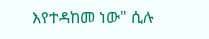እየተዳከመ ነው" ሲሉ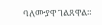ባለሙያዋ ገልጸዋል።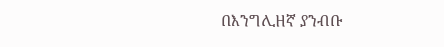በእንግሊዘኛ ያንብቡ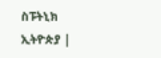ስፑትኒክ ኢትዮጵያ |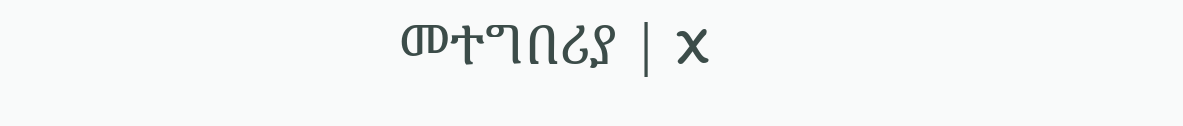መተግበሪያ | X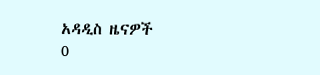አዳዲስ ዜናዎች
0